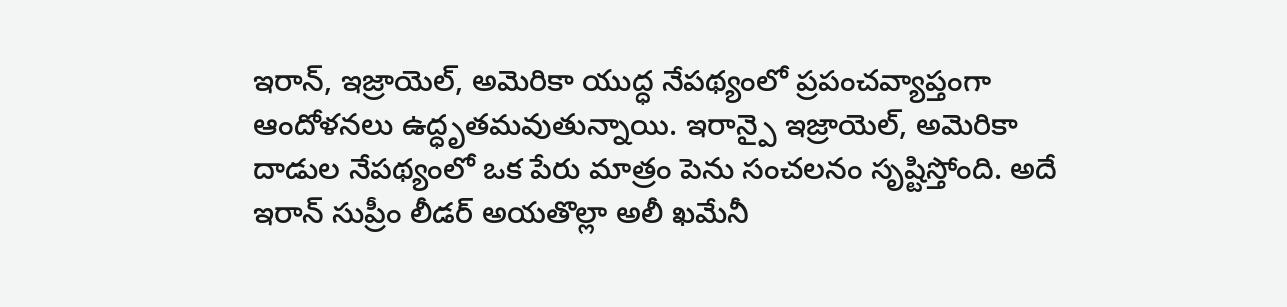ఇరాన్, ఇజ్రాయెల్, అమెరికా యుద్ధ నేపథ్యంలో ప్రపంచవ్యాప్తంగా ఆందోళనలు ఉద్ధృతమవుతున్నాయి. ఇరాన్పై ఇజ్రాయెల్, అమెరికా దాడుల నేపథ్యంలో ఒక పేరు మాత్రం పెను సంచలనం సృష్టిస్తోంది. అదే ఇరాన్ సుప్రీం లీడర్ అయతొల్లా అలీ ఖమేనీ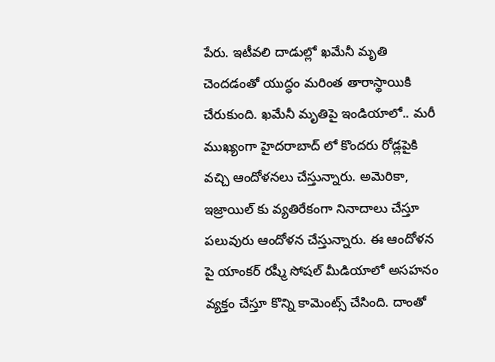పేరు. ఇటీవలి దాడుల్లో ఖమేనీ మృతి చెందడంతో యుద్ధం మరింత తారాస్థాయికి చేరుకుంది. ఖమేనీ మృతిపై ఇండియాలో.. మరీ ముఖ్యంగా హైదరాబాద్ లో కొందరు రోడ్లపైకి వచ్చి ఆందోళనలు చేస్తున్నారు. అమెరికా, ఇజ్రాయిల్ కు వ్యతిరేకంగా నినాదాలు చేస్తూ పలువురు ఆందోళన చేస్తున్నారు. ఈ ఆందోళన పై యాంకర్ రష్మీ సోషల్ మీడియాలో అసహనం వ్యక్తం చేస్తూ కొన్ని కామెంట్స్ చేసింది. దాంతో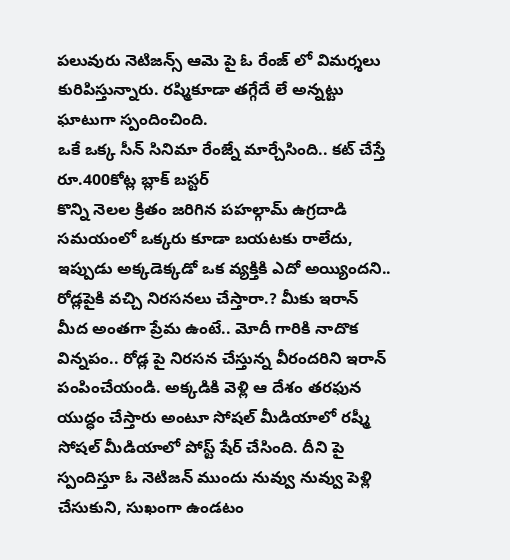పలువురు నెటిజన్స్ ఆమె పై ఓ రేంజ్ లో విమర్శలు కురిపిస్తున్నారు. రష్మికూడా తగ్గేదే లే అన్నట్టు ఘాటుగా స్పందించింది.
ఒకే ఒక్క సీన్ సినిమా రేంజ్నే మార్చేసింది.. కట్ చేస్తే రూ.400కోట్ల బ్లాక్ బస్టర్
కొన్ని నెలల క్రితం జరిగిన పహల్గామ్ ఉగ్రదాడి సమయంలో ఒక్కరు కూడా బయటకు రాలేదు, ఇప్పుడు అక్కడెక్కడో ఒక వ్యక్తికి ఎదో అయ్యిందని.. రోడ్లపైకి వచ్చి నిరసనలు చేస్తారా.? మీకు ఇరాన్ మీద అంతగా ప్రేమ ఉంటే.. మోదీ గారికి నాదొక విన్నపం.. రోడ్ల పై నిరసన చేస్తున్న వీరందరిని ఇరాన్ పంపించేయండి. అక్కడికి వెళ్లి ఆ దేశం తరఫున యుద్ధం చేస్తారు అంటూ సోషల్ మీడియాలో రష్మీ సోషల్ మీడియాలో పోస్ట్ షేర్ చేసింది. దీని పై స్పందిస్తూ ఓ నెటిజన్ ముందు నువ్వు నువ్వు పెళ్లి చేసుకుని, సుఖంగా ఉండటం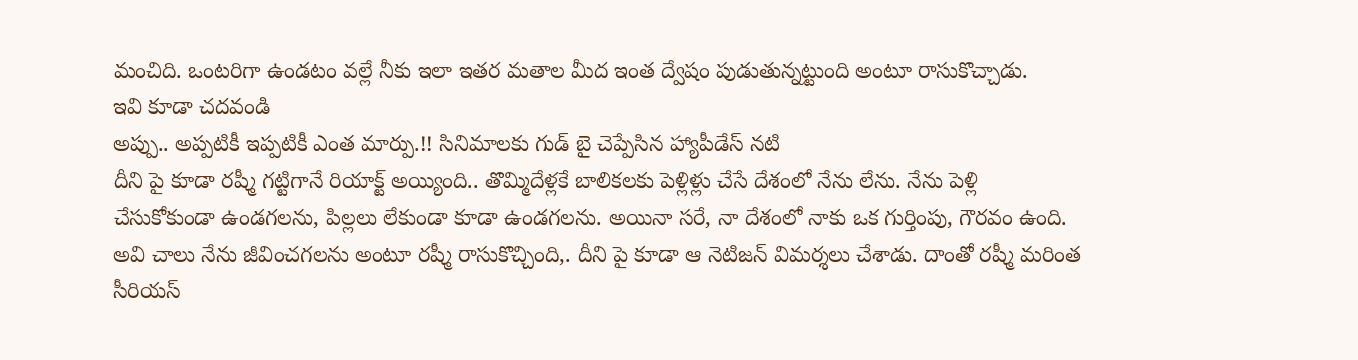మంచిది. ఒంటరిగా ఉండటం వల్లే నీకు ఇలా ఇతర మతాల మీద ఇంత ద్వేషం పుడుతున్నట్టుంది అంటూ రాసుకొచ్చాడు.
ఇవి కూడా చదవండి
అప్పు.. అప్పటికీ ఇప్పటికీ ఎంత మార్పు.!! సినిమాలకు గుడ్ బై చెప్పేసిన హ్యాపీడేస్ నటి
దీని పై కూడా రష్మీ గట్టిగానే రియాక్ట్ అయ్యింది.. తొమ్మిదేళ్లకే బాలికలకు పెళ్లిళ్లు చేసే దేశంలో నేను లేను. నేను పెళ్లి చేసుకోకుండా ఉండగలను, పిల్లలు లేకుండా కూడా ఉండగలను. అయినా సరే, నా దేశంలో నాకు ఒక గుర్తింపు, గౌరవం ఉంది. అవి చాలు నేను జీవించగలను అంటూ రష్మీ రాసుకొచ్చింది,. దీని పై కూడా ఆ నెటిజన్ విమర్శలు చేశాడు. దాంతో రష్మీ మరింత సీరియస్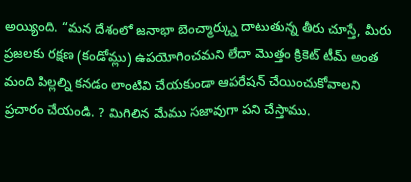అయ్యింది. “మన దేశంలో జనాభా బెంచ్మార్క్ను దాటుతున్న తీరు చూస్తే, మీరు ప్రజలకు రక్షణ (కండోమ్లు) ఉపయోగించమని లేదా మొత్తం క్రికెట్ టీమ్ అంత మంది పిల్లల్ని కనడం లాంటివి చేయకుండా ఆపరేషన్ చేయించుకోవాలని ప్రచారం చేయండి. ? మిగిలిన మేము సజావుగా పని చేస్తాము.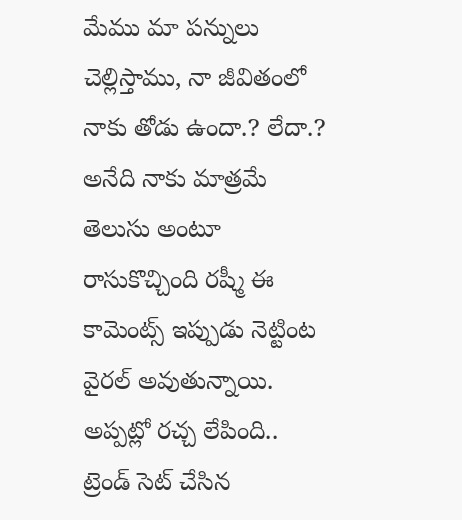మేము మా పన్నులు చెల్లిస్తాము, నా జీవితంలో నాకు తోడు ఉందా.? లేదా.? అనేది నాకు మాత్రమే తెలుసు అంటూ రాసుకొచ్చింది రష్మీ ఈ కామెంట్స్ ఇప్పుడు నెట్టింట వైరల్ అవుతున్నాయి.
అప్పట్లో రచ్చ లేపింది.. ట్రెండ్ సెట్ చేసిన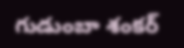గుడుంబా శంకర్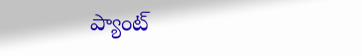ప్యాంట్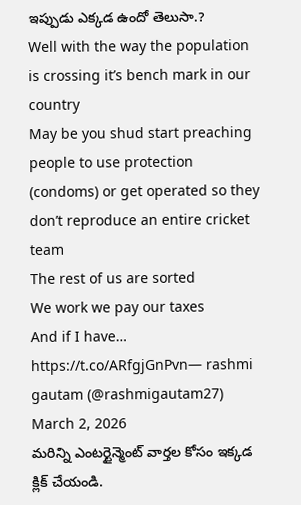ఇప్పుడు ఎక్కడ ఉందో తెలుసా.?
Well with the way the population is crossing it’s bench mark in our country
May be you shud start preaching people to use protection (condoms) or get operated so they don’t reproduce an entire cricket team
The rest of us are sorted
We work we pay our taxes
And if I have… https://t.co/ARfgjGnPvn— rashmi gautam (@rashmigautam27) March 2, 2026
మరిన్ని ఎంటర్టైన్మెంట్ వార్తల కోసం ఇక్కడ క్లిక్ చేయండి.